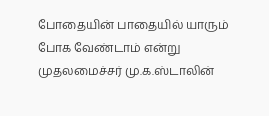போதையின் பாதையில் யாரும் போக வேண்டாம் என்று முதலமைச்சர் மு.க.ஸ்டாலின்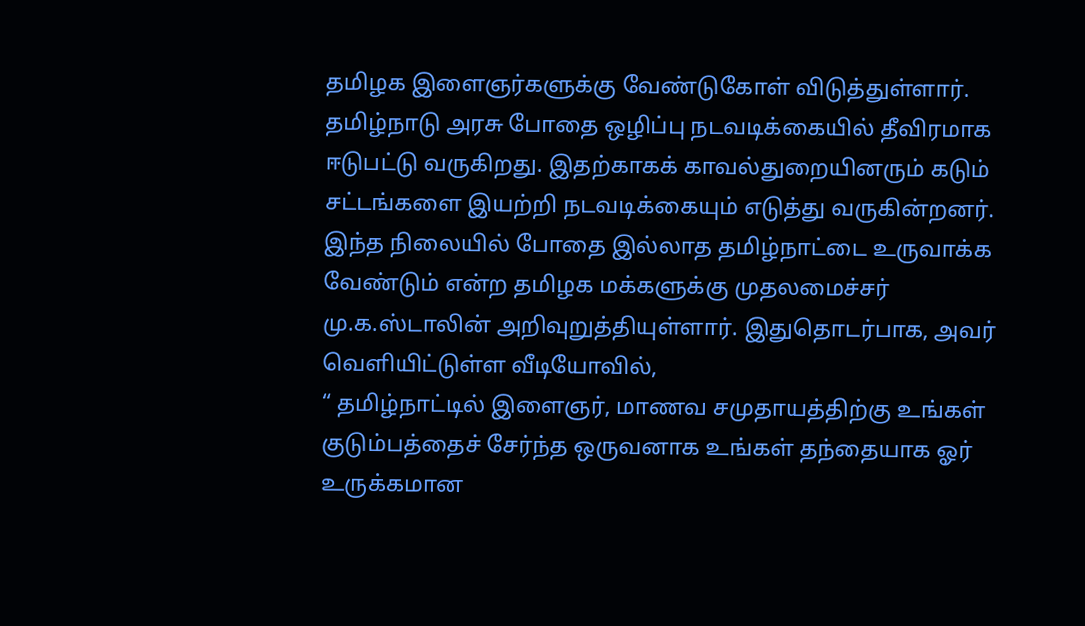தமிழக இளைஞர்களுக்கு வேண்டுகோள் விடுத்துள்ளார்.
தமிழ்நாடு அரசு போதை ஒழிப்பு நடவடிக்கையில் தீவிரமாக ஈடுபட்டு வருகிறது. இதற்காகக் காவல்துறையினரும் கடும் சட்டங்களை இயற்றி நடவடிக்கையும் எடுத்து வருகின்றனர்.
இந்த நிலையில் போதை இல்லாத தமிழ்நாட்டை உருவாக்க வேண்டும் என்ற தமிழக மக்களுக்கு முதலமைச்சர் மு.க.ஸ்டாலின் அறிவுறுத்தியுள்ளார். இதுதொடர்பாக, அவர் வெளியிட்டுள்ள வீடியோவில்,
“ தமிழ்நாட்டில் இளைஞர், மாணவ சமுதாயத்திற்கு உங்கள் குடும்பத்தைச் சேர்ந்த ஒருவனாக உங்கள் தந்தையாக ஓர் உருக்கமான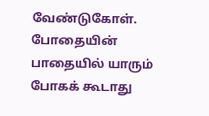வேண்டுகோள். போதையின் பாதையில் யாரும் போகக் கூடாது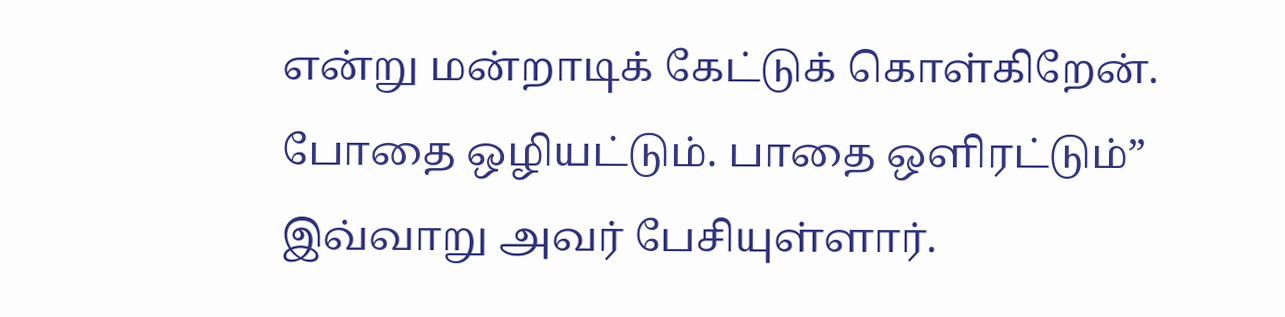என்று மன்றாடிக் கேட்டுக் கொள்கிறேன். போதை ஒழியட்டும். பாதை ஒளிரட்டும்” இவ்வாறு அவர் பேசியுள்ளார்.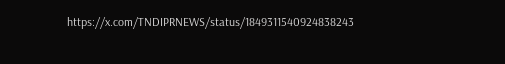https://x.com/TNDIPRNEWS/status/1849311540924838243